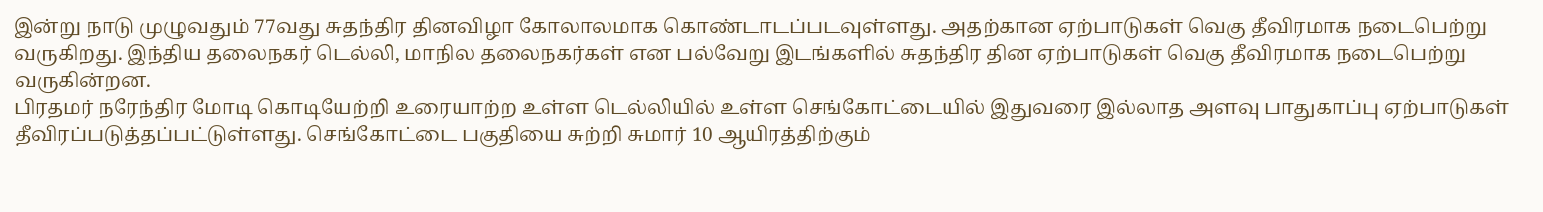இன்று நாடு முழுவதும் 77வது சுதந்திர தினவிழா கோலாலமாக கொண்டாடப்படவுள்ளது. அதற்கான ஏற்பாடுகள் வெகு தீவிரமாக நடைபெற்று வருகிறது. இந்திய தலைநகர் டெல்லி, மாநில தலைநகர்கள் என பல்வேறு இடங்களில் சுதந்திர தின ஏற்பாடுகள் வெகு தீவிரமாக நடைபெற்று வருகின்றன.
பிரதமர் நரேந்திர மோடி கொடியேற்றி உரையாற்ற உள்ள டெல்லியில் உள்ள செங்கோட்டையில் இதுவரை இல்லாத அளவு பாதுகாப்பு ஏற்பாடுகள் தீவிரப்படுத்தப்பட்டுள்ளது. செங்கோட்டை பகுதியை சுற்றி சுமார் 10 ஆயிரத்திற்கும்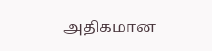அதிகமான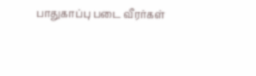பாதுகாப்பு படை வீரர்கள்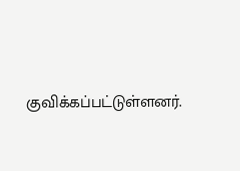குவிக்கப்பட்டுள்ளனர்.